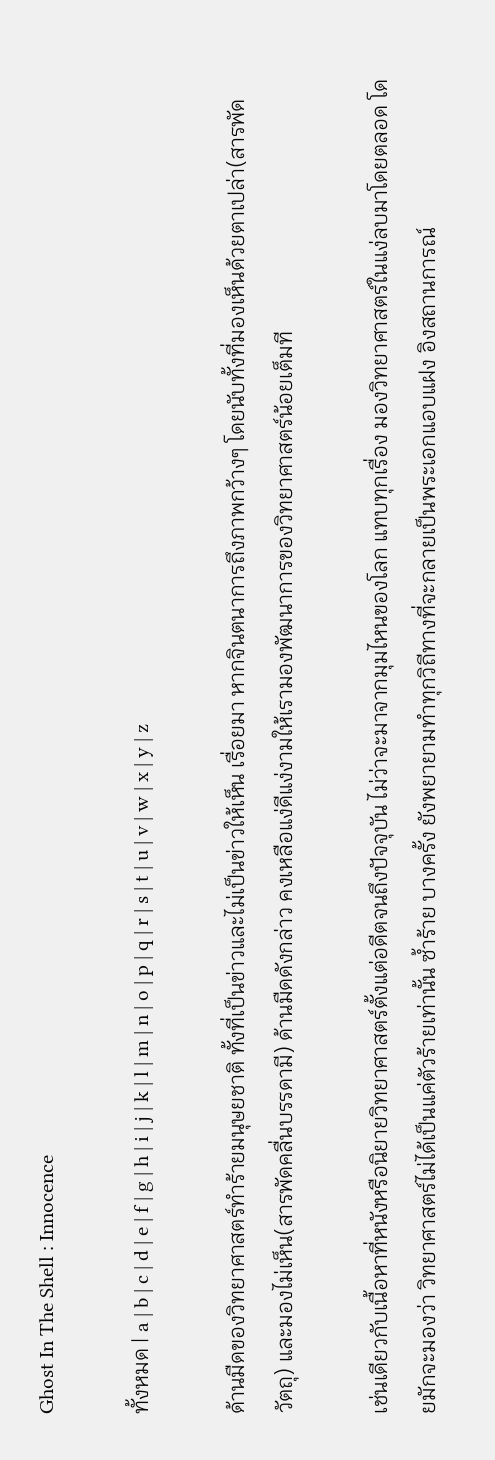Ghost In The Shell : Innocence

ทั้งหมด | a | b | c | d | e | f | g | h | i | j | k | l | m | n | o | p | q | r | s | t | u | v | w | x | y | z

ด้านมืดของวิทยาศาสตร์ทำร้ายมนุษยชาติ ทั้งที่เป็นข่าวและไม่เป็นข่าวให้เห็น เรื่อยมา หากจินตนาการถึงภาพกว้างๆ โดยนับทั้งที่มองเห็นด้วยตาเปล่า(สารพัดวัตถุ) และมองไม่เห็น(สารพัดคลื่นบรรดามี) ด้านมืดดังกล่าว คงเหลือแง่ดีแง่งามให้เรามองพัฒนาการของวิทยาศาสตร์น้อยเต็มที

เช่นเดียวกับเนื้อหาที่หนังหรือนิยายวิทยาศาสตร์ตั้งแต่อดีตจนถึงปัจจุบัน ไม่ว่าจะมาจากมุมไหนของโลก แทบทุกเรื่อง มองวิทยาศาสตร์ในแง่ลบมาโดยตลอด โดยมักจะมองว่า วิทยาศาสตร์ไม่ได้เป็นแค่ตัวร้ายเท่านั้น ซ้ำร้าย บางครั้ง ยังพยายามทำทุกวิถีทางที่จะกลายเป็นพระเอกแอบแฝง อิงสถานการณ์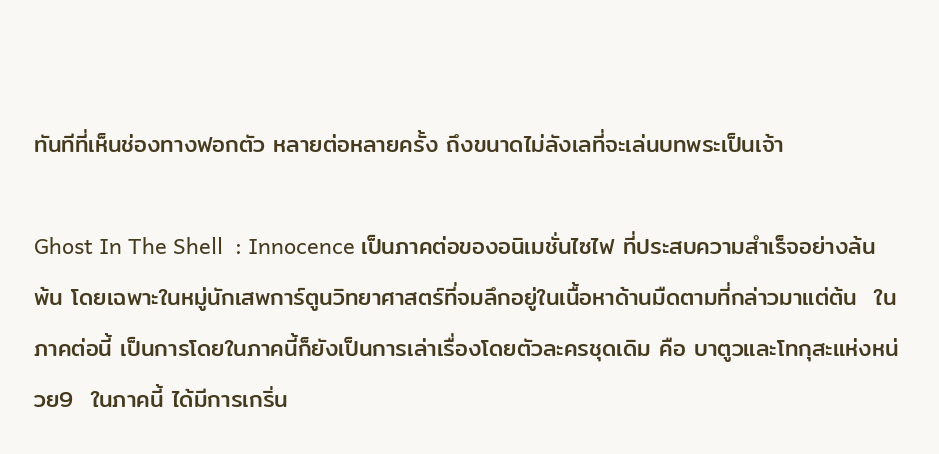ทันทีที่เห็นช่องทางฟอกตัว หลายต่อหลายครั้ง ถึงขนาดไม่ลังเลที่จะเล่นบทพระเป็นเจ้า

Ghost In The Shell  : Innocence เป็นภาคต่อของอนิเมชั่นไซไฟ ที่ประสบความสำเร็จอย่างล้นพ้น โดยเฉพาะในหมู่นักเสพการ์ตูนวิทยาศาสตร์ที่จมลึกอยู่ในเนื้อหาด้านมืดตามที่กล่าวมาแต่ต้น  ในภาคต่อนี้ เป็นการโดยในภาคนี้ก็ยังเป็นการเล่าเรื่องโดยตัวละครชุดเดิม คือ บาตูวและโทกุสะแห่งหน่วย9  ในภาคนี้ ได้มีการเกริ่น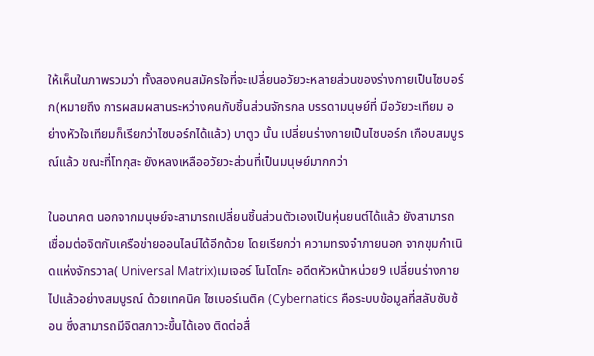ให้เห็นในภาพรวมว่า ทั้งสองคนสมัครใจที่จะเปลี่ยนอวัยวะหลายส่วนของร่างกายเป็นไซบอร์ก(หมายถึง การผสมผสานระหว่างคนกับชิ้นส่วนจักรกล บรรดามนุษย์ที่ มีอวัยวะเทียม อย่างหัวใจเทียมก็เรียกว่าไซบอร์กได้แล้ว) บาตูว นั้น เปลี่ยนร่างกายเป็นไซบอร์ก เกือบสมบูรณ์แล้ว ขณะที่โทกุสะ ยังหลงเหลืออวัยวะส่วนที่เป็นมนุษย์มากกว่า

ในอนาคต นอกจากมนุษย์จะสามารถเปลี่ยนชิ้นส่วนตัวเองเป็นหุ่นยนต์ได้แล้ว ยังสามารถเชื่อมต่อจิตกับเครือข่ายออนไลน์ได้อีกด้วย โดยเรียกว่า ความทรงจำภายนอก จากขุมกำเนิดแห่งจักรวาล( Universal Matrix)เมเจอร์ โนโตโกะ อดีตหัวหน้าหน่วย9 เปลี่ยนร่างกายไปแล้วอย่างสมบูรณ์ ด้วยเทคนิค ไซเบอร์เนติค (Cybernatics คือระบบข้อมูลที่สลับซับซ้อน ซึ่งสามารถมีจิตสภาวะขึ้นได้เอง ติดต่อสื่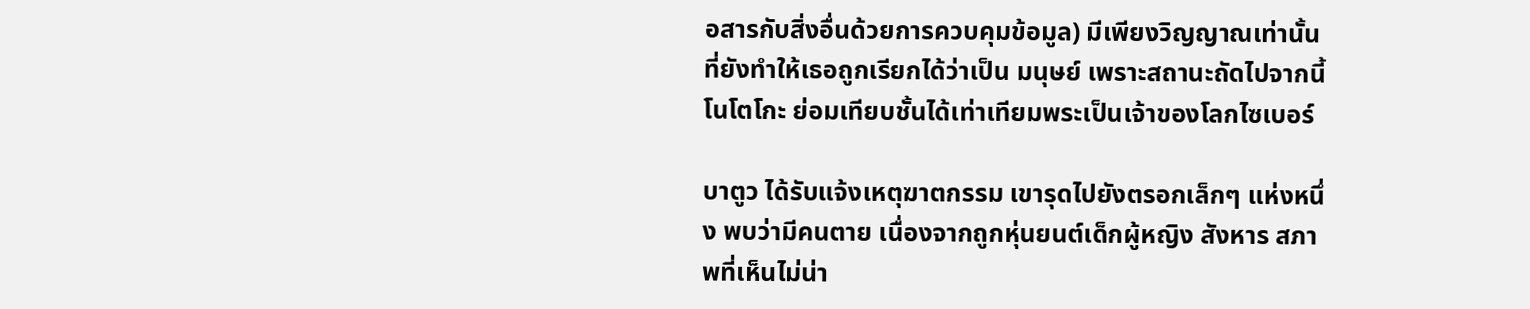อสารกับสิ่งอื่นด้วยการควบคุมข้อมูล) มีเพียงวิญญาณเท่านั้น ที่ยังทำให้เธอถูกเรียกได้ว่าเป็น มนุษย์ เพราะสถานะถัดไปจากนี้ โนโตโกะ ย่อมเทียบชั้นได้เท่าเทียมพระเป็นเจ้าของโลกไซเบอร์

บาตูว ได้รับแจ้งเหตุฆาตกรรม เขารุดไปยังตรอกเล็กๆ แห่งหนึ่ง พบว่ามีคนตาย เนื่องจากถูกหุ่นยนต์เด็กผู้หญิง สังหาร สภาพที่เห็นไม่น่า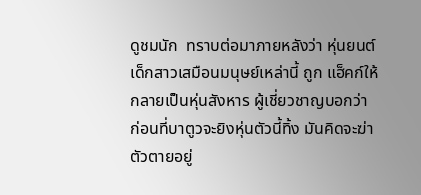ดูชมนัก  ทราบต่อมาภายหลังว่า หุ่นยนต์เด็กสาวเสมือนมนุษย์เหล่านี้ ถูก แฮ็คก์ให้กลายเป็นหุ่นสังหาร ผู้เชี่ยวชาญบอกว่า ก่อนที่บาตูวจะยิงหุ่นตัวนี้ทิ้ง มันคิดจะฆ่าตัวตายอยู่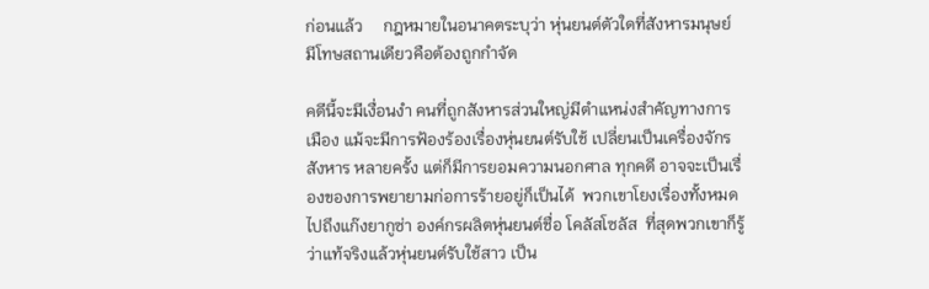ก่อนแล้ว     กฎหมายในอนาคตระบุว่า หุ่นยนต์ตัวใดที่สังหารมนุษย์ มีโทษสถานเดียวคือต้องถูกกำจัด

คดีนี้จะมีเงื่อนงำ คนที่ถูกสังหารส่วนใหญ่มีตำแหน่งสำคัญทางการเมือง แม้จะมีการฟ้องร้องเรื่องหุ่นยนต์รับใช้ เปลี่ยนเป็นเครื่องจักรสังหาร หลายครั้ง แต่ก็มีการยอมความนอกศาล ทุกคดี อาจจะเป็นเรื่องของการพยายามก่อการร้ายอยู่ก็เป็นได้  พวกเขาโยงเรื่องทั้งหมดไปถึงแก๊งยากูซ่า องค์กรผลิตหุ่นยนต์ชื่อ โคลัสโซลัส  ที่สุดพวกเขาก็รู้ว่าแท้จริงแล้วหุ่นยนต์รับใช้สาว เป็น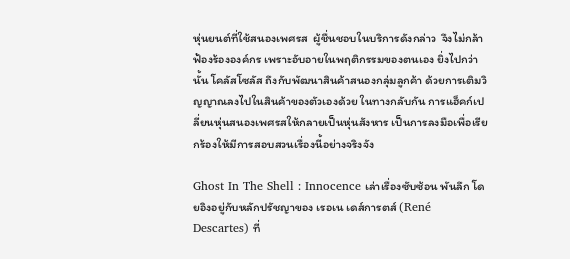หุ่นยนต์ที่ใช้สนองเพศรส  ผู้ชื่นชอบในบริการดังกล่าว  จึงไม่กล้าฟ้องร้ององค์กร เพราะอับอายในพฤติกรรมของตนเอง ยิ่งไปกว่านั้น โคลัสโซลัส ถึงกับพัฒนาสินค้าสนองกลุ่มลูกค้า ด้วยการเติมวิญญาณลงไปในสินค้าของตัวเองด้วย ในทางกลับกัน การแฮ็คก์เปลี่ยนหุ่นสนองเพศรสให้กลายเป็นหุ่นสังหาร เป็นการลงมือเพื่อเรียกร้องให้มีการสอบสวนเรื่องนี้อย่างจริงจัง

Ghost In The Shell : Innocence เล่าเรื่องซับซ้อน พันลึก โดยอิงอยู่กับหลักปรัชญาของ เรอเน เดส์การตส์ (René Descartes) ที่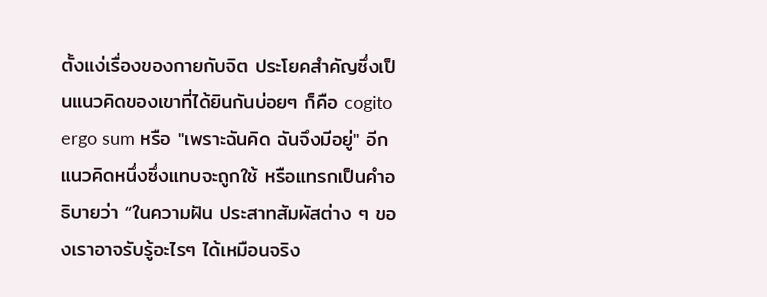ตั้งแง่เรื่องของกายกับจิต ประโยคสำคัญซึ่งเป็นแนวคิดของเขาที่ได้ยินกันบ่อยๆ ก็คือ cogito ergo sum หรือ "เพราะฉันคิด ฉันจึงมีอยู่" อีกแนวคิดหนึ่งซึ่งแทบจะถูกใช้ หรือแทรกเป็นคำอธิบายว่า “ในความฝัน ประสาทสัมผัสต่าง ๆ ของเราอาจรับรู้อะไรๆ ได้เหมือนจริง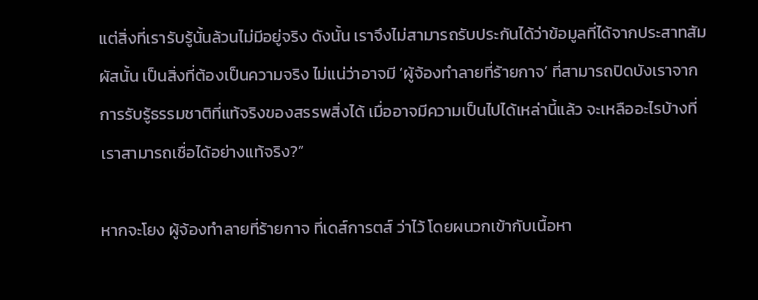แต่สิ่งที่เรารับรู้นั้นล้วนไม่มีอยู่จริง ดังนั้น เราจึงไม่สามารถรับประกันได้ว่าข้อมูลที่ได้จากประสาทสัมผัสนั้น เป็นสิ่งที่ต้องเป็นความจริง ไม่แน่ว่าอาจมี ‘ผู้จ้องทำลายที่ร้ายกาจ’ ที่สามารถปิดบังเราจากการรับรู้ธรรมชาติที่แท้จริงของสรรพสิ่งได้ เมื่ออาจมีความเป็นไปได้เหล่านี้แล้ว จะเหลืออะไรบ้างที่เราสามารถเชื่อได้อย่างแท้จริง?”

หากจะโยง ผู้จ้องทำลายที่ร้ายกาจ ที่เดส์การตส์ ว่าไว้ โดยผนวกเข้ากับเนื้อหา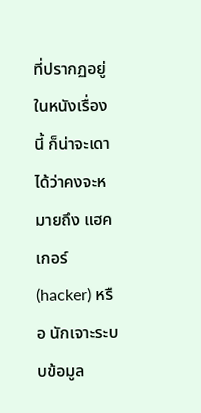ที่ปรากฏอยู่ในหนังเรื่องนี้ ก็น่าจะเดาได้ว่าคงจะหมายถึง แฮคเกอร์ (hacker) หรือ นักเจาะระบบข้อมูล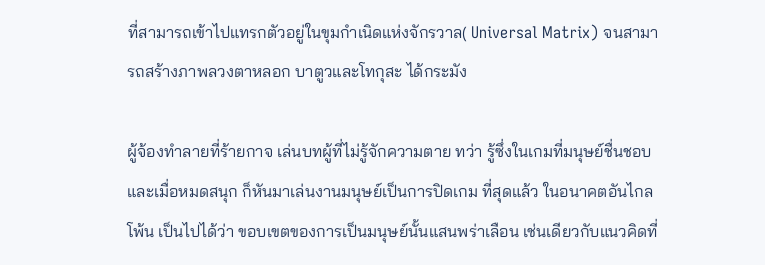ที่สามารถเข้าไปแทรกตัวอยู่ในขุมกำเนิดแห่งจักรวาล( Universal Matrix) จนสามารถสร้างภาพลวงตาหลอก บาตูวและโทกุสะ ได้กระมัง

ผู้จ้องทำลายที่ร้ายกาจ เล่นบทผู้ที่ไม่รู้จักความตาย ทว่า รู้ซึ่งในเกมที่มนุษย์ชื่นชอบ และเมื่อหมดสนุก ก็หันมาเล่นงานมนุษย์เป็นการปิดเกม ที่สุดแล้ว ในอนาคตอันไกลโพ้น เป็นไปได้ว่า ขอบเขตของการเป็นมนุษย์นั้นแสนพร่าเลือน เช่นเดียวกับแนวคิดที่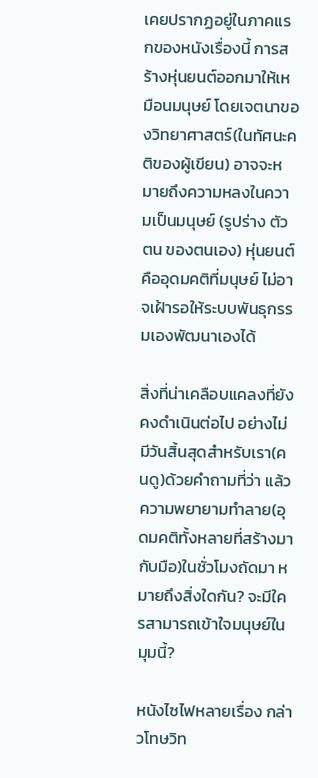เคยปรากฏอยู่ในภาคแรกของหนังเรื่องนี้ การสร้างหุ่นยนต์ออกมาให้เหมือนมนุษย์ โดยเจตนาของวิทยาศาสตร์(ในทัศนะคติของผู้เขียน) อาจจะหมายถึงความหลงในความเป็นมนุษย์ (รูปร่าง ตัวตน ของตนเอง) หุ่นยนต์ คืออุดมคติที่มนุษย์ ไม่อาจเฝ้ารอให้ระบบพันธุกรรมเองพัฒนาเองได้

สิ่งที่น่าเคลือบแคลงที่ยังคงดำเนินต่อไป อย่างไม่มีวันสิ้นสุดสำหรับเรา(คนดู)ด้วยคำถามที่ว่า แล้วความพยายามทำลาย(อุดมคติทั้งหลายที่สร้างมากับมือ)ในชั่วโมงถัดมา หมายถึงสิ่งใดกัน? จะมีใครสามารถเข้าใจมนุษย์ในมุมนี้?

หนังไซไฟหลายเรื่อง กล่าวโทษวิท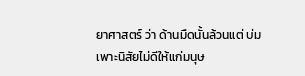ยาศาสตร์ ว่า ด้านมืดนั้นล้วนแต่ บ่มเพาะนิสัยไม่ดีให้แก่มนุษ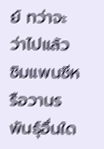ย์ ทว่าจะว่าไปแล้ว ชิมแพนซีหรือวานรพันธุ์อื่นใด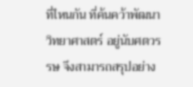ที่ไหนกัน ที่ค้นคว้าพัฒนาวิทยาศาสตร์ อยู่นับศตวรรษ จึงสามารถสรุปอย่าง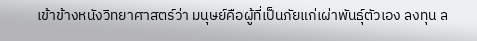เข้าข้างหนังวิทยาศาสตร์ว่า มนุษย์คือผู้ที่เป็นภัยแก่เผ่าพันธุ์ตัวเอง ลงทุน ล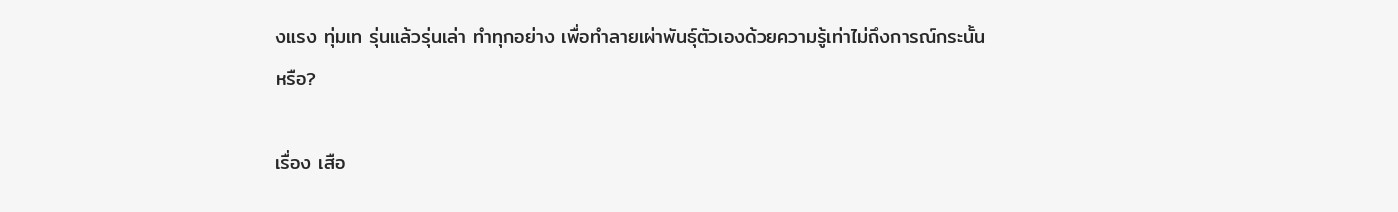งแรง ทุ่มเท รุ่นแล้วรุ่นเล่า ทำทุกอย่าง เพื่อทำลายเผ่าพันธุ์ตัวเองด้วยความรู้เท่าไม่ถึงการณ์กระนั้นหรือ?

เรื่อง เสือ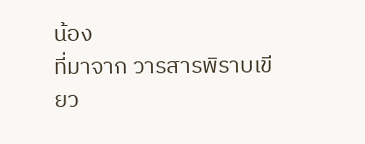น้อง
ที่มาจาก วารสารพิราบเขียว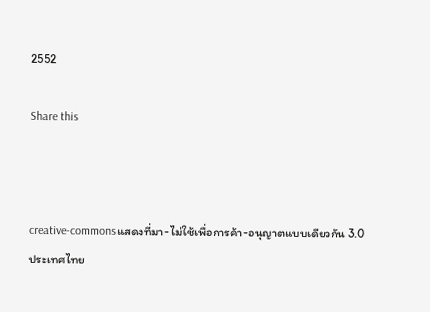2552

Share this



creative-commonsแสดงที่มา-ไม่ใช้เพื่อการค้า-อนุญาตแบบเดียวกัน 3.0 ประเทศไทย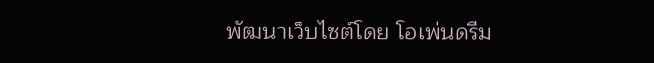พัฒนาเว็บไซต์โดย โอเพ่นดรีม